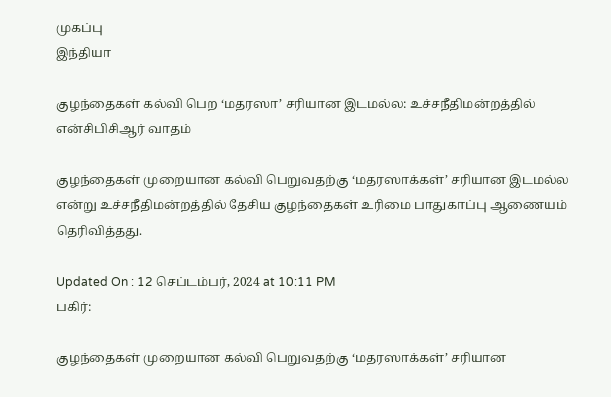முகப்பு
இந்தியா

குழந்தைகள் கல்வி பெற ‘மதரஸா’ சரியான இடமல்ல: உச்சநீதிமன்றத்தில் என்சிபிசிஆர் வாதம்

குழந்தைகள் முறையான கல்வி பெறுவதற்கு ‘மதரஸாக்கள்’ சரியான இடமல்ல என்று உச்சநீதிமன்றத்தில் தேசிய குழந்தைகள் உரிமை பாதுகாப்பு ஆணையம் தெரிவித்தது.

Updated On : 12 செப்டம்பர், 2024 at 10:11 PM
பகிர்:

குழந்தைகள் முறையான கல்வி பெறுவதற்கு ‘மதரஸாக்கள்’ சரியான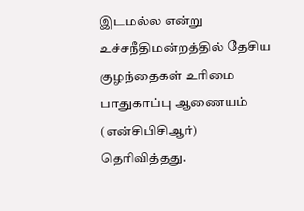இடமல்ல என்று உச்சநீதிமன்றத்தில் தேசிய குழந்தைகள் உரிமை பாதுகாப்பு ஆணையம் (என்சிபிசிஆர்) தெரிவித்தது.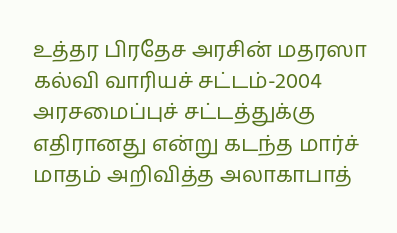உத்தர பிரதேச அரசின் மதரஸா கல்வி வாரியச் சட்டம்-2004 அரசமைப்புச் சட்டத்துக்கு எதிரானது என்று கடந்த மார்ச் மாதம் அறிவித்த அலாகாபாத்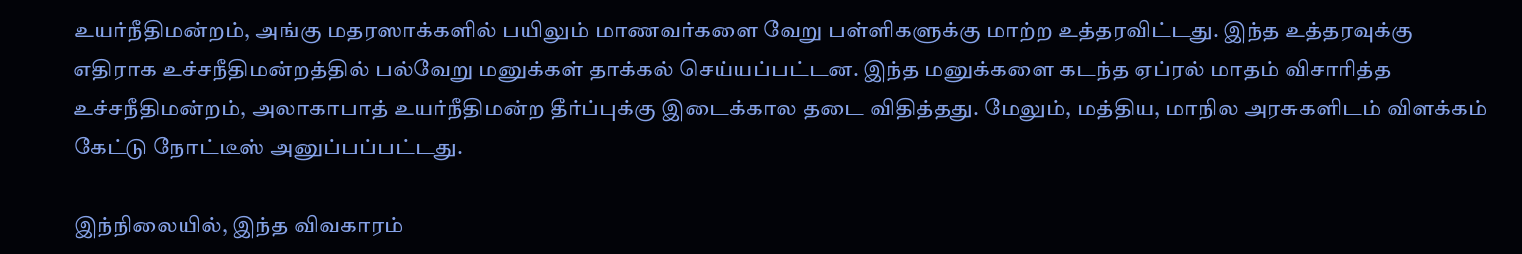உயர்நீதிமன்றம், அங்கு மதரஸாக்களில் பயிலும் மாணவர்களை வேறு பள்ளிகளுக்கு மாற்ற உத்தரவிட்டது. இந்த உத்தரவுக்கு எதிராக உச்சநீதிமன்றத்தில் பல்வேறு மனுக்கள் தாக்கல் செய்யப்பட்டன. இந்த மனுக்களை கடந்த ஏப்ரல் மாதம் விசாரித்த உச்சநீதிமன்றம், அலாகாபாத் உயர்நீதிமன்ற தீர்ப்புக்கு இடைக்கால தடை விதித்தது. மேலும், மத்திய, மாநில அரசுகளிடம் விளக்கம் கேட்டு நோட்டீஸ் அனுப்பப்பட்டது.

இந்நிலையில், இந்த விவகாரம்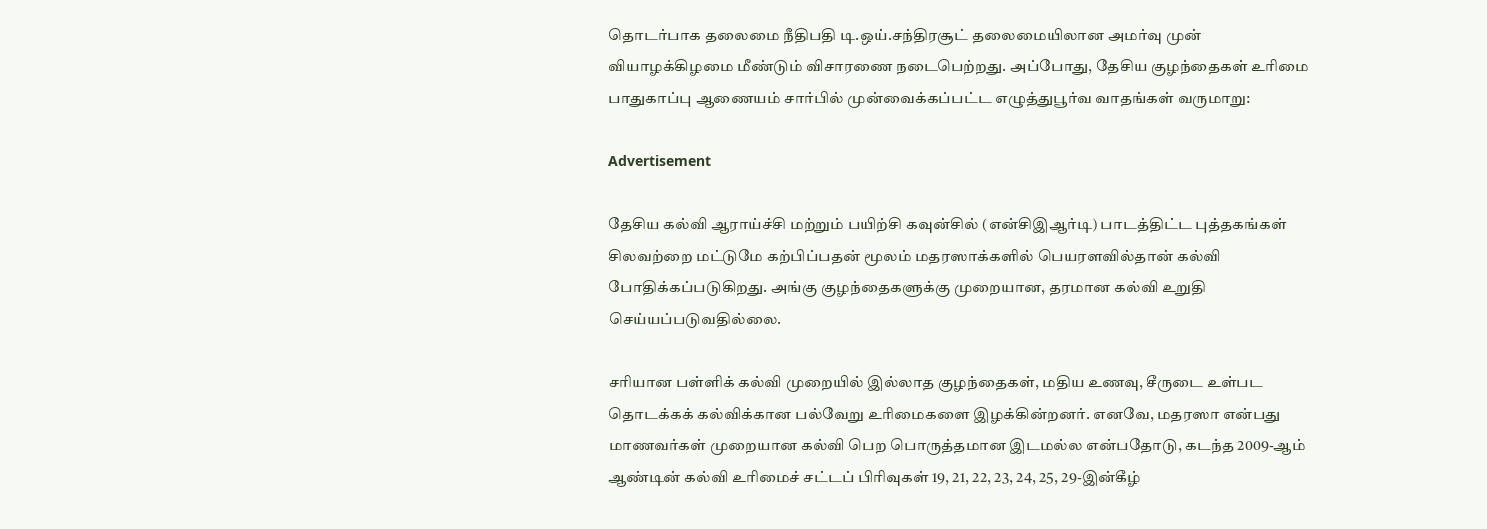தொடர்பாக தலைமை நீதிபதி டி.ஒய்.சந்திரசூட் தலைமையிலான அமர்வு முன் வியாழக்கிழமை மீண்டும் விசாரணை நடைபெற்றது. அப்போது, தேசிய குழந்தைகள் உரிமை பாதுகாப்பு ஆணையம் சார்பில் முன்வைக்கப்பட்ட எழுத்துபூர்வ வாதங்கள் வருமாறு:

Advertisement

தேசிய கல்வி ஆராய்ச்சி மற்றும் பயிற்சி கவுன்சில் (என்சிஇஆர்டி) பாடத்திட்ட புத்தகங்கள் சிலவற்றை மட்டுமே கற்பிப்பதன் மூலம் மதரஸாக்களில் பெயரளவில்தான் கல்வி போதிக்கப்படுகிறது. அங்கு குழந்தைகளுக்கு முறையான, தரமான கல்வி உறுதி செய்யப்படுவதில்லை.

சரியான பள்ளிக் கல்வி முறையில் இல்லாத குழந்தைகள், மதிய உணவு, சீருடை உள்பட தொடக்கக் கல்விக்கான பல்வேறு உரிமைகளை இழக்கின்றனர். எனவே, மதரஸா என்பது மாணவர்கள் முறையான கல்வி பெற பொருத்தமான இடமல்ல என்பதோடு, கடந்த 2009-ஆம் ஆண்டின் கல்வி உரிமைச் சட்டப் பிரிவுகள் 19, 21, 22, 23, 24, 25, 29-இன்கீழ்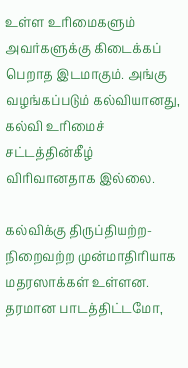உள்ள உரிமைகளும் அவர்களுக்கு கிடைக்கப் பெறாத இடமாகும். அங்கு வழங்கப்படும் கல்வியானது, கல்வி உரிமைச் சட்டத்தின்கீழ் விரிவானதாக இல்லை.

கல்விக்கு திருப்தியற்ற-நிறைவற்ற முன்மாதிரியாக மதரஸாக்கள் உள்ளன. தரமான பாடத்திட்டமோ,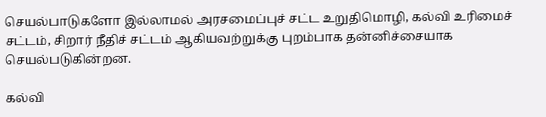செயல்பாடுகளோ இல்லாமல் அரசமைப்புச் சட்ட உறுதிமொழி, கல்வி உரிமைச் சட்டம், சிறார் நீதிச் சட்டம் ஆகியவற்றுக்கு புறம்பாக தன்னிச்சையாக செயல்படுகின்றன.

கல்வி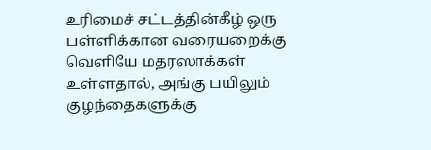உரிமைச் சட்டத்தின்கீழ் ஒரு பள்ளிக்கான வரையறைக்கு வெளியே மதரஸாக்கள் உள்ளதால், அங்கு பயிலும் குழந்தைகளுக்கு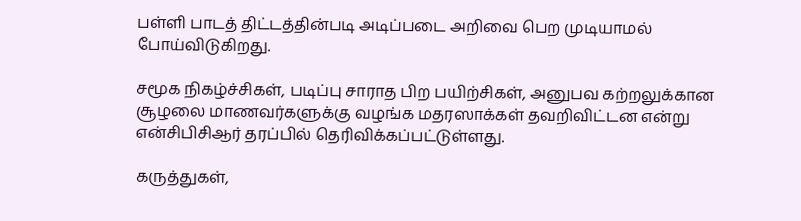பள்ளி பாடத் திட்டத்தின்படி அடிப்படை அறிவை பெற முடியாமல் போய்விடுகிறது.

சமூக நிகழ்ச்சிகள், படிப்பு சாராத பிற பயிற்சிகள், அனுபவ கற்றலுக்கான சூழலை மாணவர்களுக்கு வழங்க மதரஸாக்கள் தவறிவிட்டன என்று என்சிபிசிஆர் தரப்பில் தெரிவிக்கப்பட்டுள்ளது.

கருத்துகள்,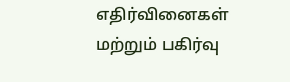எதிர்வினைகள் மற்றும் பகிர்வு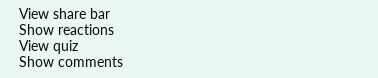View share bar
Show reactions
View quiz
Show comments